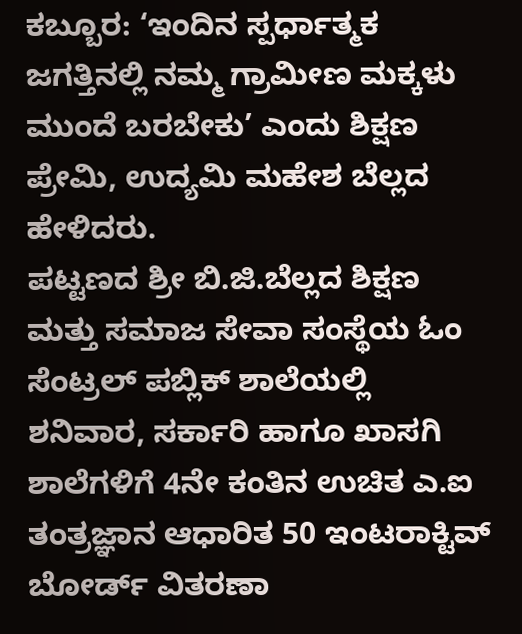ಕಬ್ಬೂರ: ‘ಇಂದಿನ ಸ್ಪರ್ಧಾತ್ಮಕ ಜಗತ್ತಿನಲ್ಲಿ ನಮ್ಮ ಗ್ರಾಮೀಣ ಮಕ್ಕಳು ಮುಂದೆ ಬರಬೇಕು’ ಎಂದು ಶಿಕ್ಷಣ ಪ್ರೇಮಿ, ಉದ್ಯಮಿ ಮಹೇಶ ಬೆಲ್ಲದ ಹೇಳಿದರು.
ಪಟ್ಟಣದ ಶ್ರೀ ಬಿ.ಜಿ.ಬೆಲ್ಲದ ಶಿಕ್ಷಣ ಮತ್ತು ಸಮಾಜ ಸೇವಾ ಸಂಸ್ಥೆಯ ಓಂ ಸೆಂಟ್ರಲ್ ಪಬ್ಲಿಕ್ ಶಾಲೆಯಲ್ಲಿ ಶನಿವಾರ, ಸರ್ಕಾರಿ ಹಾಗೂ ಖಾಸಗಿ ಶಾಲೆಗಳಿಗೆ 4ನೇ ಕಂತಿನ ಉಚಿತ ಎ.ಐ ತಂತ್ರಜ್ಞಾನ ಆಧಾರಿತ 50 ಇಂಟರಾಕ್ಟಿವ್ ಬೋರ್ಡ್ ವಿತರಣಾ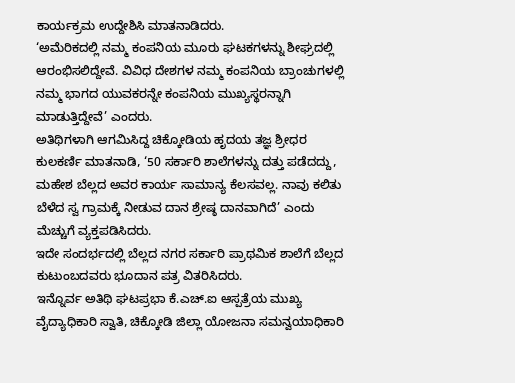ಕಾರ್ಯಕ್ರಮ ಉದ್ದೇಶಿಸಿ ಮಾತನಾಡಿದರು.
‘ಅಮೆರಿಕದಲ್ಲಿ ನಮ್ಮ ಕಂಪನಿಯ ಮೂರು ಘಟಕಗಳನ್ನು ಶೀಘ್ರದಲ್ಲಿ ಆರಂಭಿಸಲಿದ್ದೇವೆ. ವಿವಿಧ ದೇಶಗಳ ನಮ್ಮ ಕಂಪನಿಯ ಬ್ರಾಂಚುಗಳಲ್ಲಿ ನಮ್ಮ ಭಾಗದ ಯುವಕರನ್ನೇ ಕಂಪನಿಯ ಮುಖ್ಯಸ್ಥರನ್ನಾಗಿ ಮಾಡುತ್ತಿದ್ದೇವೆ’ ಎಂದರು.
ಅತಿಥಿಗಳಾಗಿ ಆಗಮಿಸಿದ್ದ ಚಿಕ್ಕೋಡಿಯ ಹೃದಯ ತಜ್ಞ ಶ್ರೀಧರ ಕುಲಕರ್ಣಿ ಮಾತನಾಡಿ, ‘50 ಸರ್ಕಾರಿ ಶಾಲೆಗಳನ್ನು ದತ್ತು ಪಡೆದದ್ದು, ಮಹೇಶ ಬೆಲ್ಲದ ಅವರ ಕಾರ್ಯ ಸಾಮಾನ್ಯ ಕೆಲಸವಲ್ಲ. ನಾವು ಕಲಿತು ಬೆಳೆದ ಸ್ವ ಗ್ರಾಮಕ್ಕೆ ನೀಡುವ ದಾನ ಶ್ರೇಷ್ಠ ದಾನವಾಗಿದೆ’ ಎಂದು ಮೆಚ್ಚುಗೆ ವ್ಯಕ್ತಪಡಿಸಿದರು.
ಇದೇ ಸಂದರ್ಭದಲ್ಲಿ ಬೆಲ್ಲದ ನಗರ ಸರ್ಕಾರಿ ಪ್ರಾಥಮಿಕ ಶಾಲೆಗೆ ಬೆಲ್ಲದ ಕುಟುಂಬದವರು ಭೂದಾನ ಪತ್ರ ವಿತರಿಸಿದರು.
ಇನ್ನೊರ್ವ ಅತಿಥಿ ಘಟಪ್ರಭಾ ಕೆ.ಎಚ್.ಐ ಆಸ್ಪತ್ರೆಯ ಮುಖ್ಯ ವೈದ್ಯಾಧಿಕಾರಿ ಸ್ವಾತಿ, ಚಿಕ್ಕೋಡಿ ಜಿಲ್ಲಾ ಯೋಜನಾ ಸಮನ್ವಯಾಧಿಕಾರಿ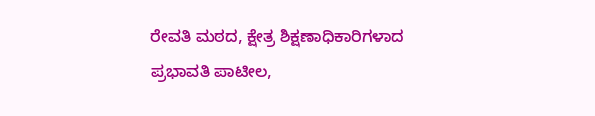ರೇವತಿ ಮಠದ, ಕ್ಷೇತ್ರ ಶಿಕ್ಷಣಾಧಿಕಾರಿಗಳಾದ ಪ್ರಭಾವತಿ ಪಾಟೀಲ,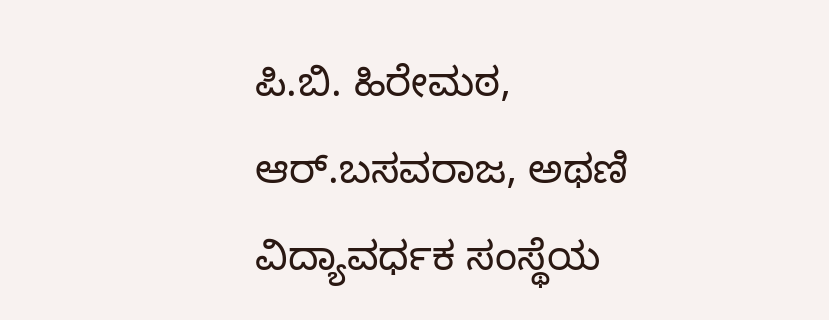ಪಿ.ಬಿ. ಹಿರೇಮಠ, ಆರ್.ಬಸವರಾಜ, ಅಥಣಿ ವಿದ್ಯಾವರ್ಧಕ ಸಂಸ್ಥೆಯ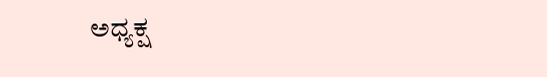ಅಧ್ಯಕ್ಷ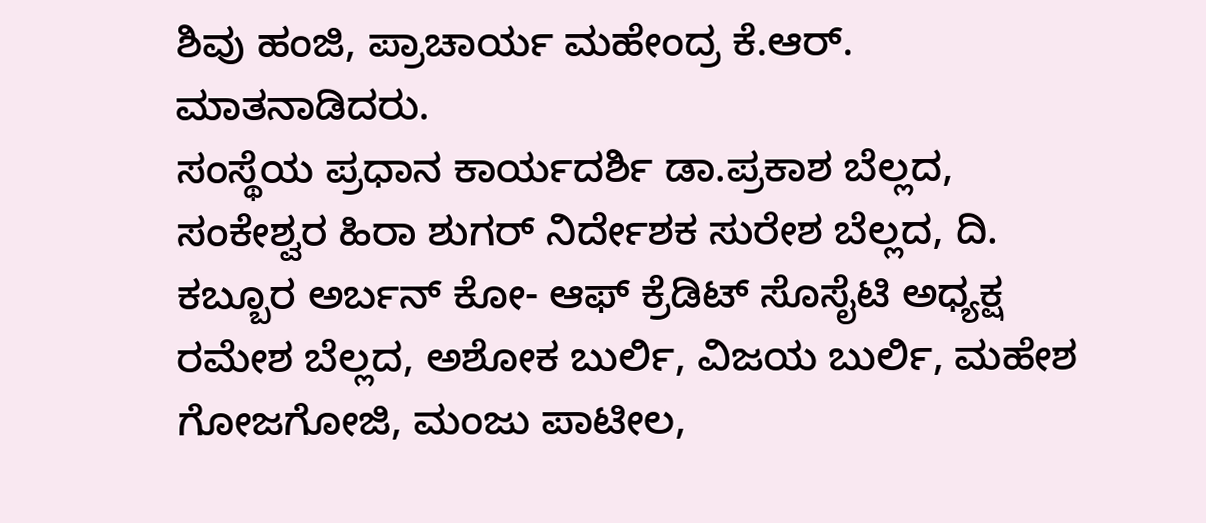ಶಿವು ಹಂಜಿ, ಪ್ರಾಚಾರ್ಯ ಮಹೇಂದ್ರ ಕೆ.ಆರ್. ಮಾತನಾಡಿದರು.
ಸಂಸ್ಥೆಯ ಪ್ರಧಾನ ಕಾರ್ಯದರ್ಶಿ ಡಾ.ಪ್ರಕಾಶ ಬೆಲ್ಲದ, ಸಂಕೇಶ್ವರ ಹಿರಾ ಶುಗರ್ ನಿರ್ದೇಶಕ ಸುರೇಶ ಬೆಲ್ಲದ, ದಿ. ಕಬ್ಬೂರ ಅರ್ಬನ್ ಕೋ- ಆಫ್ ಕ್ರೆಡಿಟ್ ಸೊಸೈಟಿ ಅಧ್ಯಕ್ಷ ರಮೇಶ ಬೆಲ್ಲದ, ಅಶೋಕ ಬುರ್ಲಿ, ವಿಜಯ ಬುರ್ಲಿ, ಮಹೇಶ ಗೋಜಗೋಜಿ, ಮಂಜು ಪಾಟೀಲ,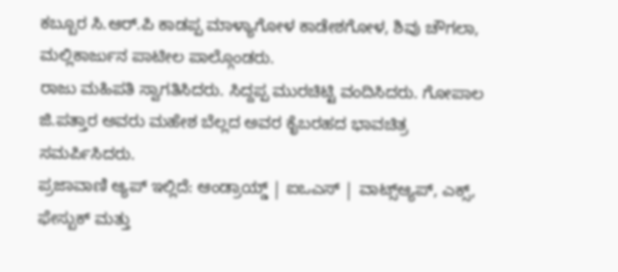ಕಬ್ಬೂರ ಸಿ.ಆರ್.ಪಿ ಕಾಡಪ್ಪ ಮಾಳ್ಯಾಗೋಳ ಕಾಡೇಶಗೋಳ, ಶಿವು ಚೌಗಲಾ, ಮಲ್ಲಿಕಾರ್ಜುನ ಪಾಟೀಲ ಪಾಲ್ಗೊಂಡರು.
ರಾಜು ಮಹಿಪತಿ ಸ್ವಾಗತಿಸಿದರು. ಸಿದ್ದಪ್ಪ ಮುರಚಿಟ್ಟಿ ವಂದಿಸಿದರು. ಗೋಪಾಲ ಜಿ.ಪತ್ತಾರ ಅವರು ಮಹೇಶ ಬೆಲ್ಲದ ಅವರ ಕೈಬರಹದ ಭಾವಚಿತ್ರ ಸಮರ್ಪಿಸಿದರು.
ಪ್ರಜಾವಾಣಿ ಆ್ಯಪ್ ಇಲ್ಲಿದೆ: ಆಂಡ್ರಾಯ್ಡ್ | ಐಒಎಸ್ | ವಾಟ್ಸ್ಆ್ಯಪ್, ಎಕ್ಸ್, ಫೇಸ್ಬುಕ್ ಮತ್ತು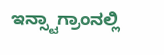ಇನ್ಸ್ಟಾಗ್ರಾಂನಲ್ಲಿ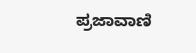ಪ್ರಜಾವಾಣಿ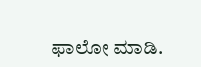ಫಾಲೋ ಮಾಡಿ.